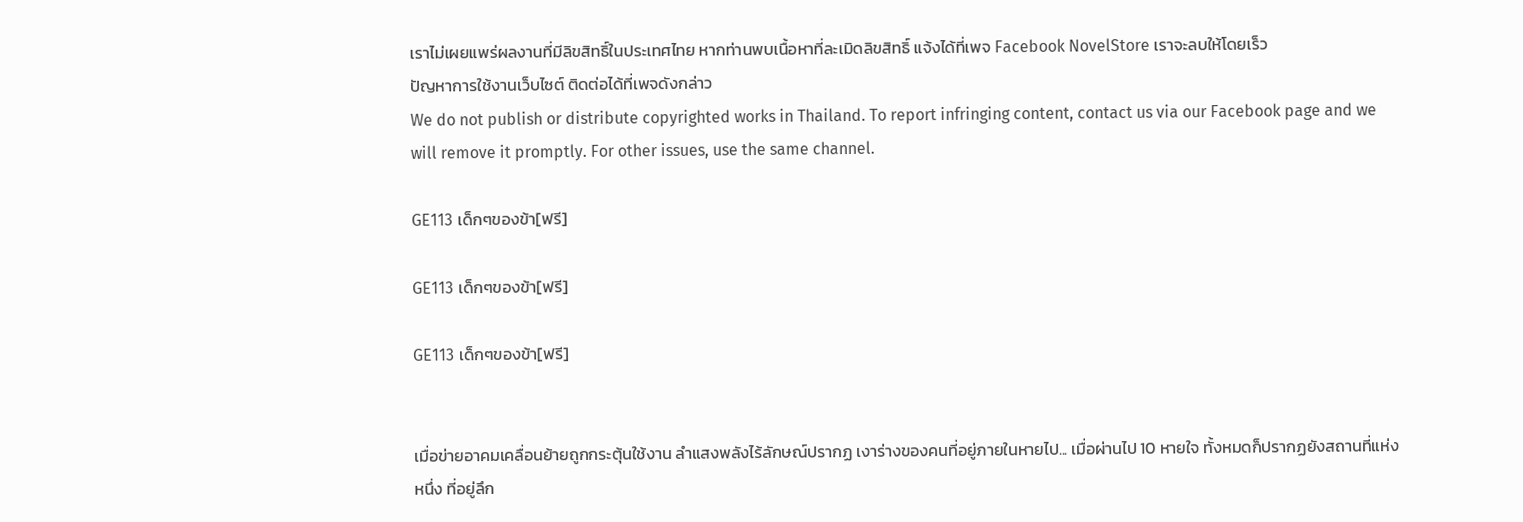เราไม่เผยแพร่ผลงานที่มีลิขสิทธิ์ในประเทศไทย หากท่านพบเนื้อหาที่ละเมิดลิขสิทธิ์ แจ้งได้ที่เพจ Facebook NovelStore เราจะลบให้โดยเร็ว
ปัญหาการใช้งานเว็บไซต์ ติดต่อได้ที่เพจดังกล่าว
We do not publish or distribute copyrighted works in Thailand. To report infringing content, contact us via our Facebook page and we will remove it promptly. For other issues, use the same channel.

GE113 เด็กๆของข้า[ฟรี]

GE113 เด็กๆของข้า[ฟรี]

GE113 เด็กๆของข้า[ฟรี]


เมื่อข่ายอาคมเคลื่อนย้ายถูกกระตุ้นใช้งาน ลำแสงพลังไร้ลักษณ์ปรากฏ เงาร่างของคนที่อยู่ภายในหายไป... เมื่อผ่านไป 10 หายใจ ทั้งหมดก็ปรากฏยังสถานที่แห่งหนึ่ง ที่อยู่ลึก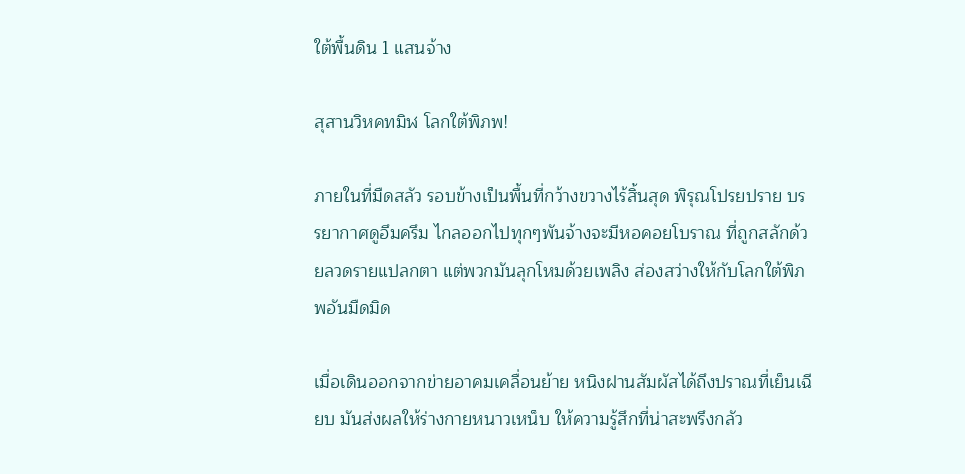ใต้พื้นดิน 1 แสนจ้าง

สุสานวิหคทมิฬ โลกใต้พิภพ!

ภายในที่มืดสลัว รอบข้างเป็นพื้นที่กว้างขวางไร้สิ้นสุด พิรุณโปรยปราย บรรยากาศดูอึมครึม ไกลออกไปทุกๆพันจ้างจะมีหอคอยโบราณ ที่ถูกสลักด้วยลวดรายแปลกตา แต่พวกมันลุกโหมด้วยเพลิง ส่องสว่างให้กับโลกใต้พิภพอันมืดมิด

เมื่อเดินออกจากข่ายอาคมเคลื่อนย้าย หนิงฝานสัมผัสได้ถึงปราณที่เย็นเฉียบ มันส่งผลให้ร่างกายหนาวเหน็บ ให้ความรู้สึกที่น่าสะพรึงกลัว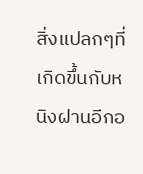สิ่งแปลกๆที่เกิดขึ้นกับหนิงฝานอีกอ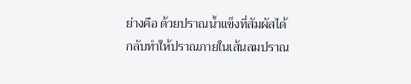ย่างคือ ด้วยปราณน้ำแข็งที่สัมผัสได้ กลับทำให้ปราณภายในเส้นลมปราณ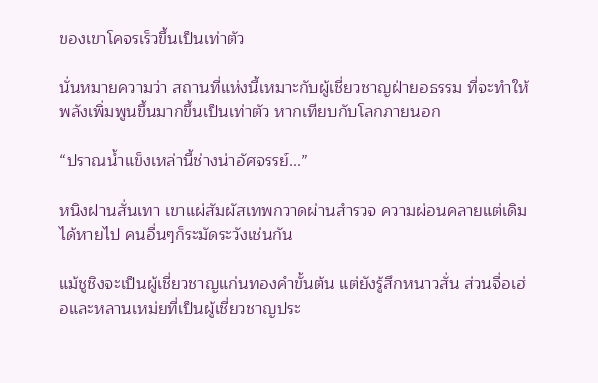ของเขาโคจรเร็วขึ้นเป็นเท่าตัว

นั่นหมายความว่า สถานที่แห่งนี้เหมาะกับผู้เชี่ยวชาญฝ่ายอธรรม ที่จะทำให้พลังเพิ่มพูนขึ้นมากขึ้นเป็นเท่าตัว หากเทียบกับโลกภายนอก

“ปราณน้ำแข็งเหล่านี้ช่างน่าอัศจรรย์...”

หนิงฝานสั่นเทา เขาแผ่สัมผัสเทพกวาดผ่านสำรวจ ความผ่อนคลายแต่เดิมได้หายไป คนอื่นๆก็ระมัดระวังเช่นกัน

แม้ชูชิงจะเป็นผู้เชี่ยวชาญแก่นทองคำขั้นต้น แต่ยังรู้สึกหนาวสั่น ส่วนจื่อเฮ่อและหลานเหม่ยที่เป็นผู้เชี่ยวชาญประ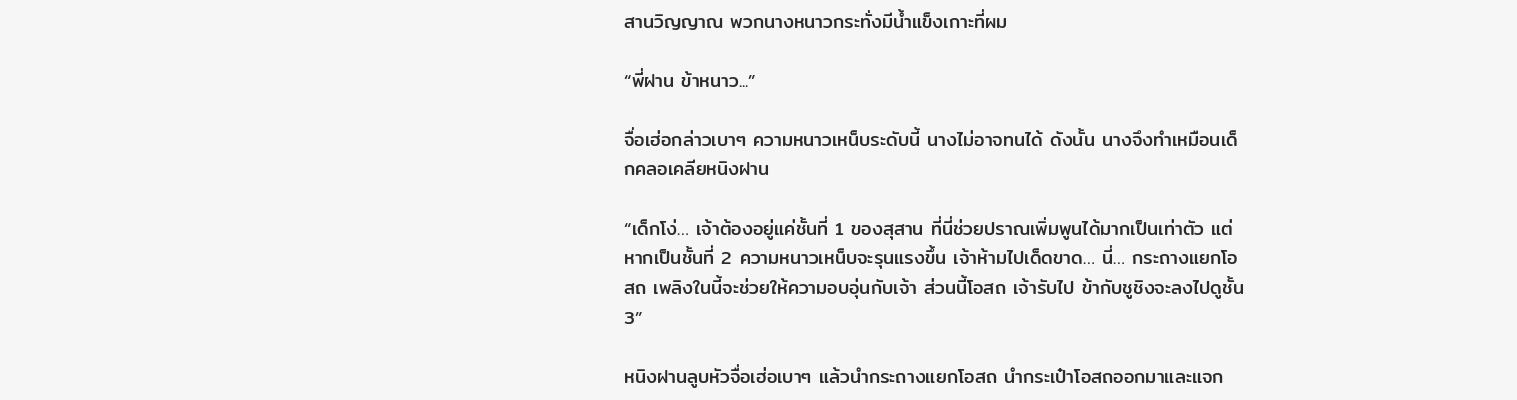สานวิญญาณ พวกนางหนาวกระทั่งมีน้ำแข็งเกาะที่ผม

“พี่ฝาน ข้าหนาว...”

จื่อเฮ่อกล่าวเบาๆ ความหนาวเหน็บระดับนี้ นางไม่อาจทนได้ ดังนั้น นางจึงทำเหมือนเด็กคลอเคลียหนิงฝาน

“เด็กโง่… เจ้าต้องอยู่แค่ชั้นที่ 1 ของสุสาน ที่นี่ช่วยปราณเพิ่มพูนได้มากเป็นเท่าตัว แต่หากเป็นชั้นที่ 2 ความหนาวเหน็บจะรุนแรงขึ้น เจ้าห้ามไปเด็ดขาด… นี่… กระถางแยกโอสถ เพลิงในนี้จะช่วยให้ความอบอุ่นกับเจ้า ส่วนนี้โอสถ เจ้ารับไป ข้ากับชูชิงจะลงไปดูชั้น 3”

หนิงฝานลูบหัวจื่อเฮ่อเบาๆ แล้วนำกระถางแยกโอสถ นำกระเป๋าโอสถออกมาและแจก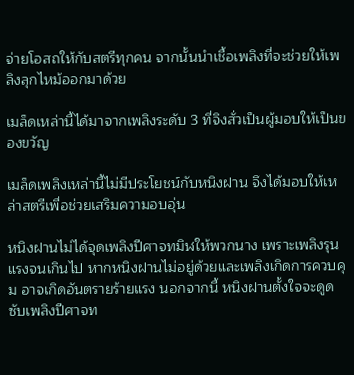จ่ายโอสถให้กับสตรีทุกคน จากนั้นนำเชื้อเพลิงที่จะช่วยให้เพลิงลุกไหม้ออกมาด้วย

เมล็ดเหล่านี้ได้มาจากเพลิงระดับ 3 ที่จิงสั่วเป็นผู้มอบให้เป็นของขวัญ

เมล็ดเพลิงเหล่านี้ไม่มีประโยชน์กับหนิงฝาน จึงได้มอบให้เหล่าสตรีเพื่อช่วยเสริมความอบอุ่น

หนิงฝานไม่ได้จุดเพลิงปีศาจทมิฬให้พวกนาง เพราะเพลิงรุนแรงจนเกินไป หากหนิงฝานไม่อยู่ด้วยและเพลิงเกิดการควบคุม อาจเกิดอันตรายร้ายแรง นอกจากนี้ หนิงฝานตั้งใจจะดูดซับเพลิงปีศาจท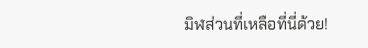มิฬส่วนที่เหลือที่นี่ด้วย!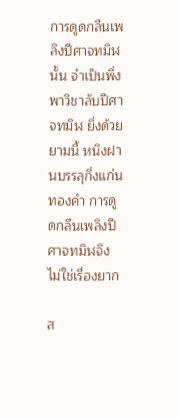การดูดกลืนเพลิงปีศาจทมิฬนั้น จำเป็นพึ่งพาวิชาลับปีศาจทมิฬ ยิ่งด้วยยามนี้ หนิงฝานบรรลุกึ่งแก่นทองคำ การดูดกลืนเพลิงปีศาจทมิฬจึงไม่ใช่เรื่องยาก

ส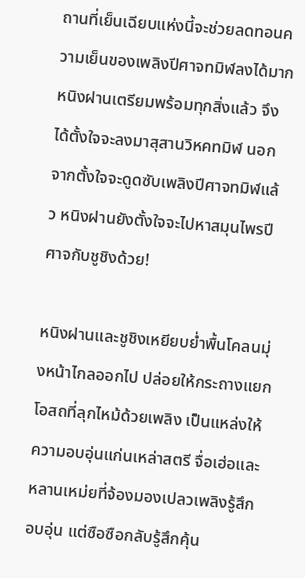ถานที่เย็นเฉียบแห่งนี้จะช่วยลดทอนความเย็นของเพลิงปีศาจทมิฬลงได้มาก หนิงฝานเตรียมพร้อมทุกสิ่งแล้ว จึงได้ตั้งใจจะลงมาสุสานวิหคทมิฬ นอกจากตั้งใจจะดูดซับเพลิงปีศาจทมิฬแล้ว หนิงฝานยังตั้งใจจะไปหาสมุนไพรปีศาจกับชูชิงด้วย!

หนิงฝานและชูชิงเหยียบย่ำพื้นโคลนมุ่งหน้าไกลออกไป ปล่อยให้กระถางแยกโอสถที่ลุกไหม้ด้วยเพลิง เป็นแหล่งให้ความอบอุ่นแก่นเหล่าสตรี จื่อเฮ่อและหลานเหม่ยที่จ้องมองเปลวเพลิงรู้สึกอบอุ่น แต่ซือซือกลับรู้สึกคุ้น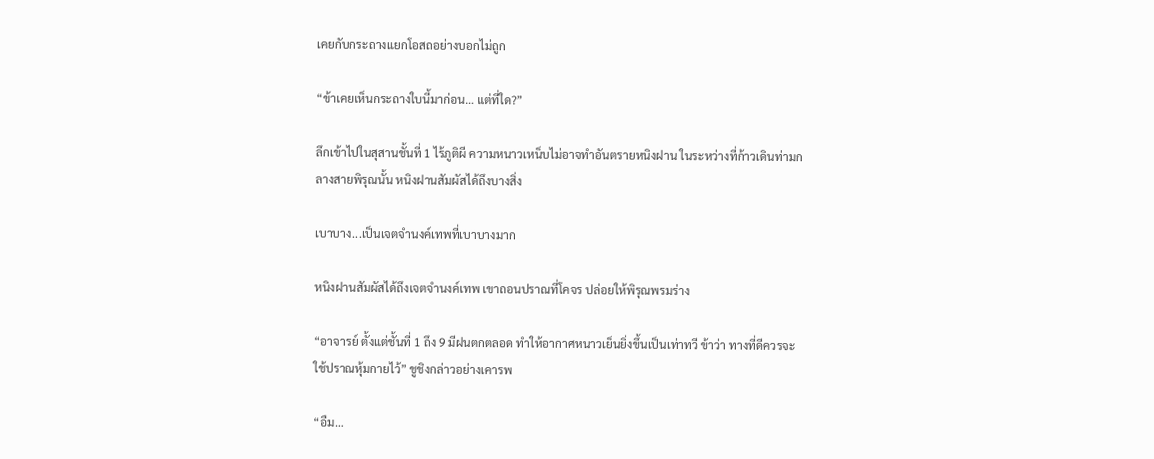เคยกับกระถางแยกโอสถอย่างบอกไม่ถูก

“ข้าเคยเห็นกระถางใบนี้มาก่อน… แต่ที่ใด?”

ลึกเข้าไปในสุสานชั้นที่ 1 ไร้ภูติผี ความหนาวเหน็บไม่อาจทำอันตรายหนิงฝาน ในระหว่างที่ก้าวเดินท่ามกลางสายพิรุณนั้น หนิงฝานสัมผัสได้ถึงบางสิ่ง

เบาบาง...เป็นเจตจำนงค์เทพที่เบาบางมาก

หนิงฝานสัมผัสได้ถึงเจตจำนงค์เทพ เขาถอนปราณที่โคจร ปล่อยให้พิรุณพรมร่าง

“อาจารย์ ตั้งแต่ชั้นที่ 1 ถึง 9 มีฝนตกตลอด ทำให้อากาศหนาวเย็นยิ่งขึ้นเป็นเท่าทวี ข้าว่า ทางที่ดีควรจะใช้ปราณหุ้มกายไว้” ชูชิงกล่าวอย่างเคารพ

“อืม…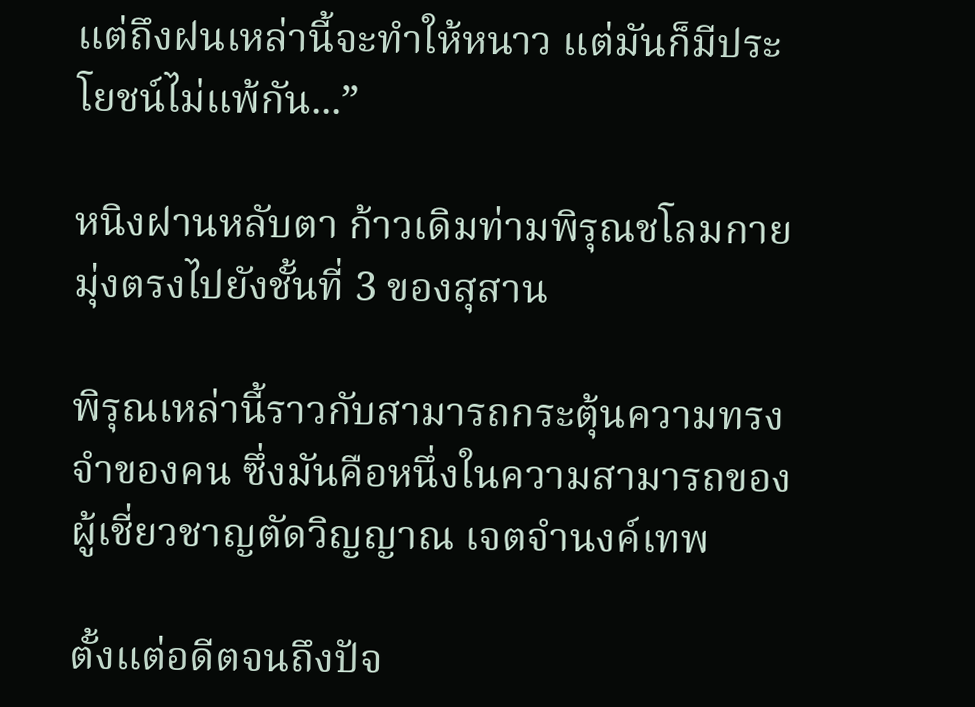แต่ถึงฝนเหล่านี้จะทำให้หนาว แต่มันก็มีประโยชน์ไม่แพ้กัน...”

หนิงฝานหลับตา ก้าวเดิมท่ามพิรุณชโลมกาย มุ่งตรงไปยังชั้นที่ 3 ของสุสาน

พิรุณเหล่านี้ราวกับสามารถกระตุ้นความทรงจำของคน ซึ่งมันคือหนึ่งในความสามารถของผู้เชี่ยวชาญตัดวิญญาณ เจตจำนงค์เทพ

ตั้งแต่อดีตจนถึงปัจ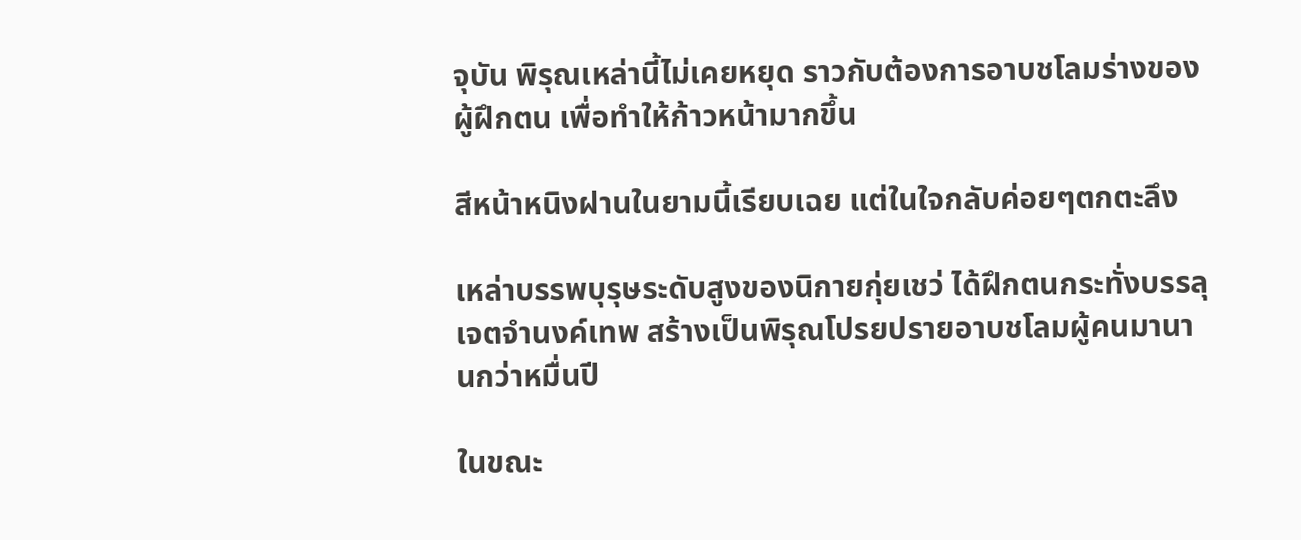จุบัน พิรุณเหล่านี้ไม่เคยหยุด ราวกับต้องการอาบชโลมร่างของผู้ฝึกตน เพื่อทำให้ก้าวหน้ามากขึ้น

สีหน้าหนิงฝานในยามนี้เรียบเฉย แต่ในใจกลับค่อยๆตกตะลึง

เหล่าบรรพบุรุษระดับสูงของนิกายกุ่ยเชว่ ได้ฝึกตนกระทั่งบรรลุเจตจำนงค์เทพ สร้างเป็นพิรุณโปรยปรายอาบชโลมผู้คนมานานกว่าหมื่นปี

ในขณะ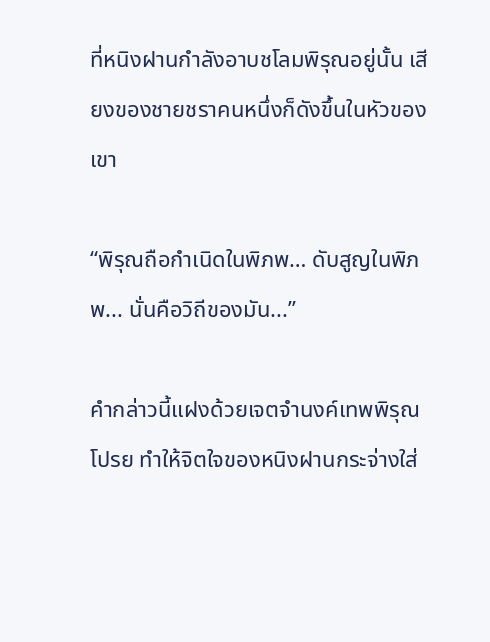ที่หนิงฝานกำลังอาบชโลมพิรุณอยู่นั้น เสียงของชายชราคนหนึ่งก็ดังขึ้นในหัวของเขา

“พิรุณถือกำเนิดในพิภพ… ดับสูญในพิภพ... นั่นคือวิถีของมัน...”

คำกล่าวนี้แฝงด้วยเจตจำนงค์เทพพิรุณโปรย ทำให้จิตใจของหนิงฝานกระจ่างใส่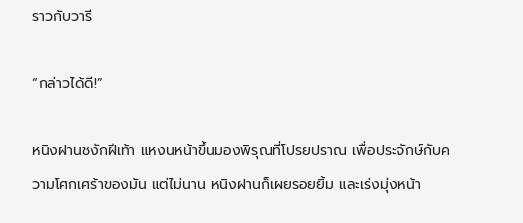ราวกับวารี

“กล่าวได้ดี!”

หนิงฝานชงักฝีเท้า แหงนหน้าขึ้นมองพิรุณที่โปรยปราณ เพื่อประจักษ์กับความโศกเศร้าของมัน แต่ไม่นาน หนิงฝานก็เผยรอยยิ้ม และเร่งมุ่งหน้า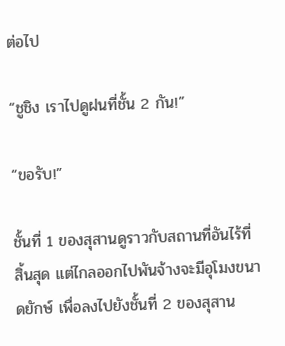ต่อไป

“ชูชิง เราไปดูฝนที่ชั้น 2 กัน!”

“ขอรับ!”

ชั้นที่ 1 ของสุสานดูราวกับสถานที่อันไร้ที่สิ้นสุด แต่ไกลออกไปพันจ้างจะมีอุโมงขนาดยักษ์ เพื่อลงไปยังชั้นที่ 2 ของสุสาน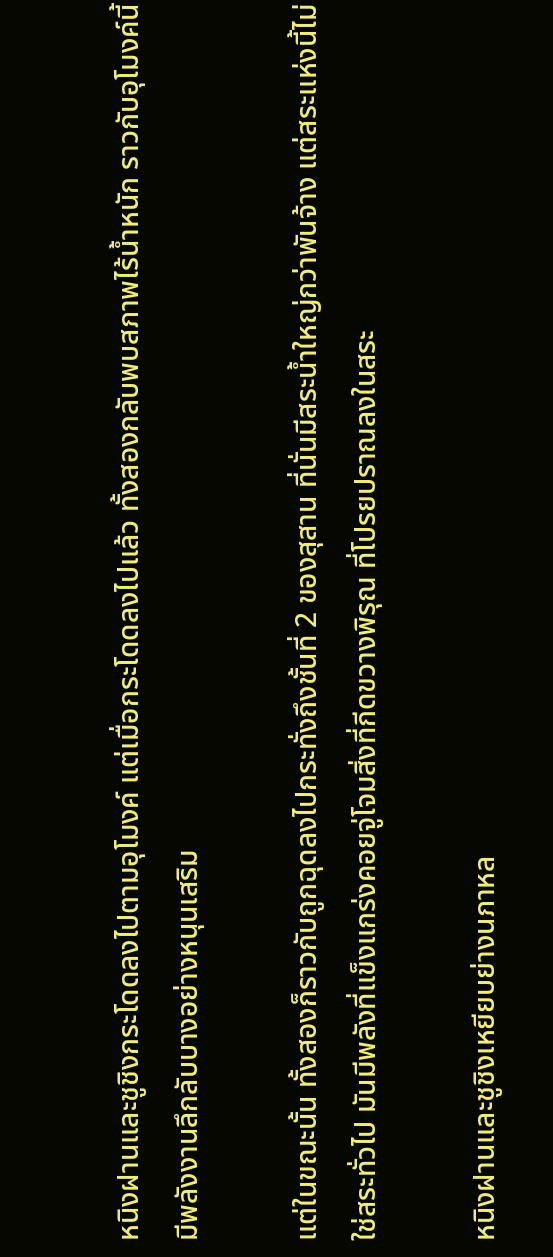หนิงฝานและชูชิงกระโดดลงไปตามอุโมงค์ แต่เมื่อกระโดดลงไปแล้ว ทั้งสองกลับพบสภาพไร้น้ำหนัก ราวกับอุโมงค์นี้มีพลังงานลึกลับบางอย่างหนุนเสริม

แต่ในขณะนั้น ทั้งสองก็ราวกับถูกฉุดลงไปกระทั่งถึงชั้นที่ 2 ของสุสาน ที่นั่นมีสระน้ำใหญ่กว่าพันจ้าง แต่สระแห่งนี้ไม่ใช่สระทั่วไป มันมีพลังที่แข็งแกร่งคอยจู่โจมสิ่งที่กีดขวางพิรุณ ที่โปรยปราณลงในสระ

หนิงฝานและชูชิงเหยียบย่างนภาหล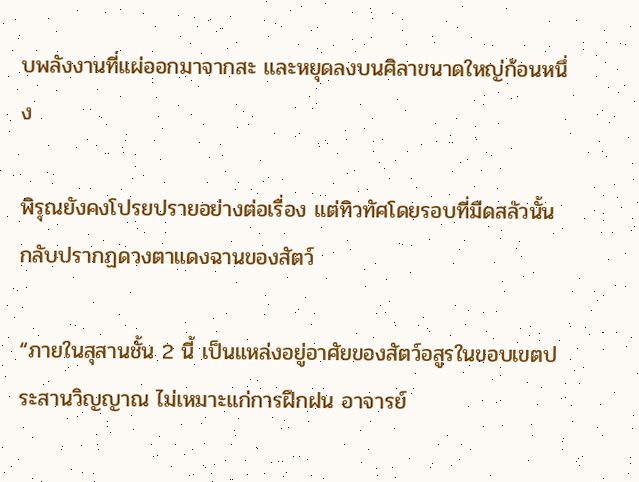บพลังงานที่แผ่ออกมาจากสะ และหยุดลงบนศิลาขนาดใหญ่ก้อนหนึ่ง

พิรุณยังคงโปรยปรายอย่างต่อเรื่อง แต่ทิวทัศโดยรอบที่มืดสลัวนั้น กลับปรากฏดวงตาแดงฉานของสัตว์

“ภายในสุสานชั้น 2 นี้ เป็นแหล่งอยู่อาศัยของสัตว์อสูรในขอบเขตประสานวิญญาณ ไม่เหมาะแก่การฝึกฝน อาจารย์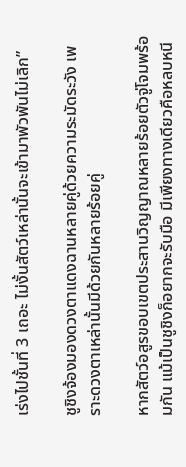เร่งไปชั้นที่ 3 เถอะ ไม่งั้นสัตว์เหล่านั้นจะเข้ามาพัวพันไม่เลิก”

ชูชิงจ้องมองดวงตาแดงฉานหลายคู่ด้วยความระมัดระวัง เพราะดวงตาเหล่านั้นมีด้วยกันหลายร้อยคู่

หากสัตว์อสูรขอบเขตประสานวิญญาณหลายร้อยตัวจู่โจมพร้อมกัน แม้เป็นชูชิงก็อยากจะรับมือ มีเพียงทางเดียวคือหลบหนี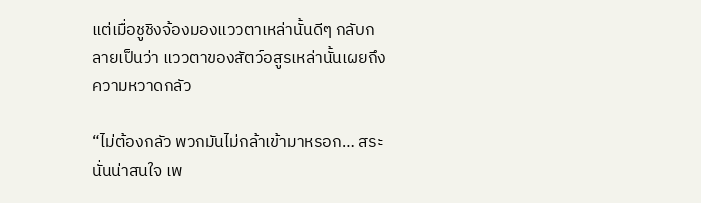แต่เมื่อชูชิงจ้องมองแววตาเหล่านั้นดีๆ กลับกลายเป็นว่า แววตาของสัตว์อสูรเหล่านั้นเผยถึงความหวาดกลัว

“ไม่ต้องกลัว พวกมันไม่กล้าเข้ามาหรอก… สระนั่นน่าสนใจ เพ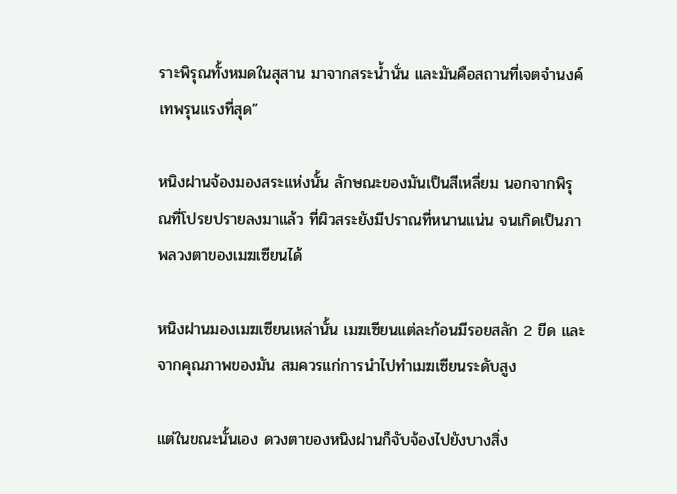ราะพิรุณทั้งหมดในสุสาน มาจากสระน้ำนั่น และมันคือสถานที่เจตจำนงค์เทพรุนแรงที่สุด”

หนิงฝานจ้องมองสระแห่งนั้น ลักษณะของมันเป็นสีเหลี่ยม นอกจากพิรุณที่โปรยปรายลงมาแล้ว ที่ผิวสระยังมีปราณที่หนานแน่น จนเกิดเป็นภาพลวงตาของเมฆเซียนได้

หนิงฝานมองเมฆเซียนเหล่านั้น เมฆเซียนแต่ละก้อนมีรอยสลัก 2 ขีด และจากคุณภาพของมัน สมควรแก่การนำไปทำเมฆเซียนระดับสูง

แต่ในขณะนั้นเอง ดวงตาของหนิงฝานก็จับจ้องไปยังบางสิ่ง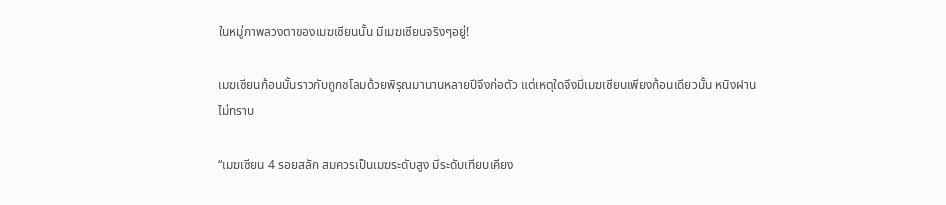ในหมู่ภาพลวงตาของเมฆเซียนนั้น มีเมฆเซียนจริงๆอยู่!

เมฆเซียนก้อนนั้นราวกับถูกชโลมด้วยพิรุณมานานหลายปีจึงก่อตัว แต่เหตุใดจึงมีเมฆเซียนเพียงก้อนเดียวนั้น หนิงฝานไม่ทราบ

“เมฆเซียน 4 รอยสลัก สมควรเป็นเมฆระดับสูง มีระดับเทียบเคียง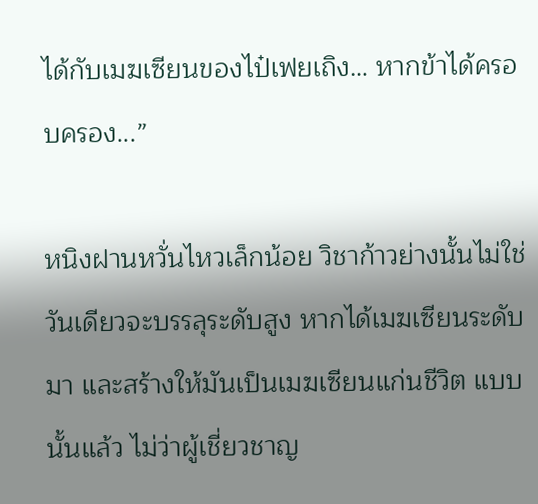ได้กับเมฆเซียนของไป๋เฟยเถิง… หากข้าได้ครอบครอง...”

หนิงฝานหวั่นไหวเล็กน้อย วิชาก้าวย่างนั้นไม่ใช่วันเดียวจะบรรลุระดับสูง หากได้เมฆเซียนระดับมา และสร้างให้มันเป็นเมฆเซียนแก่นชีวิต แบบนั้นแล้ว ไม่ว่าผู้เชี่ยวชาญ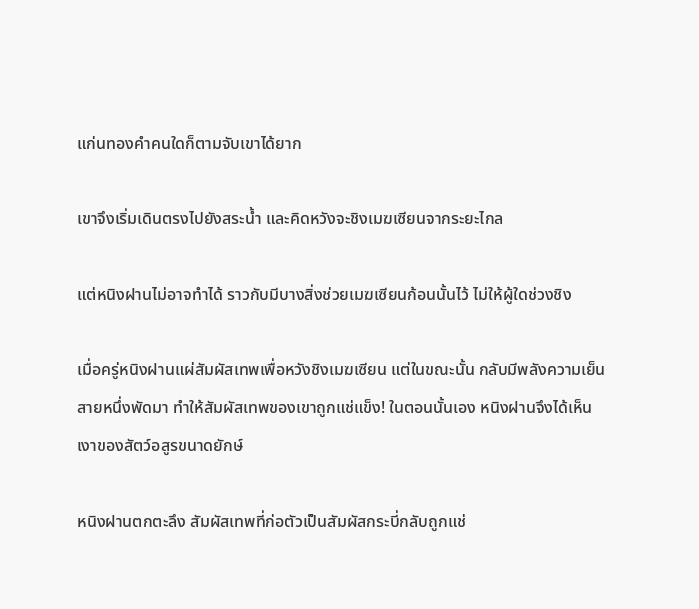แก่นทองคำคนใดก็ตามจับเขาได้ยาก

เขาจึงเริ่มเดินตรงไปยังสระน้ำ และคิดหวังจะชิงเมฆเซียนจากระยะไกล

แต่หนิงฝานไม่อาจทำได้ ราวกับมีบางสิ่งช่วยเมฆเซียนก้อนนั้นไว้ ไม่ให้ผู้ใดช่วงชิง

เมื่อครู่หนิงฝานแผ่สัมผัสเทพเพื่อหวังชิงเมฆเซียน แต่ในขณะนั้น กลับมีพลังความเย็นสายหนึ่งพัดมา ทำให้สัมผัสเทพของเขาถูกแช่แข็ง! ในตอนนั้นเอง หนิงฝานจึงได้เห็นเงาของสัตว์อสูรขนาดยักษ์

หนิงฝานตกตะลึง สัมผัสเทพที่ก่อตัวเป็นสัมผัสกระบี่กลับถูกแช่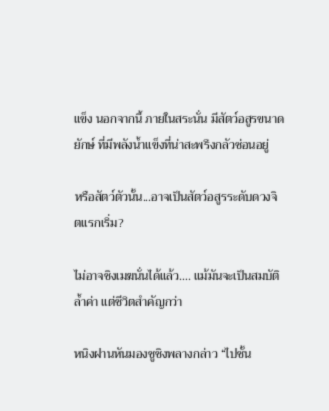แข็ง นอกจากนี้ ภายในสระนั่น มีสัตว์อสูรขนาดยักษ์ ที่มีพลังน้ำแข็งที่น่าสะพรึงกลัวซ่อนอยู่

หรือสัตว์ตัวนั้น...อาจเป็นสัตว์อสูรระดับดวงจิตแรกเริ่ม?

ไม่อาจชิงเมฆนั่นได้แล้ว…. แม้มันจะเป็นสมบัติล้ำค่า แต่ชีวิตสำคัญกว่า

หนิงฝานหันมองชูชิงพลางกล่าว “ไปชั้น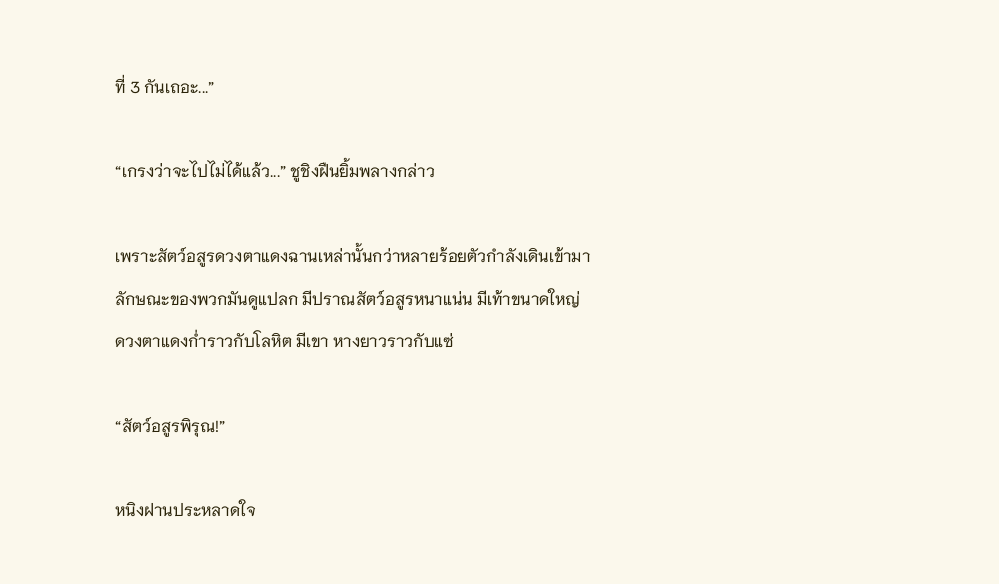ที่ 3 กันเถอะ...”

“เกรงว่าจะไปไม่ได้แล้ว...” ชูชิงฝืนยิ้มพลางกล่าว

เพราะสัตว์อสูรดวงตาแดงฉานเหล่านั้นกว่าหลายร้อยตัวกำลังเดินเข้ามา ลักษณะของพวกมันดูแปลก มีปราณสัตว์อสูรหนาแน่น มีเท้าขนาดใหญ่ ดวงตาแดงก่ำราวกับโลหิต มีเขา หางยาวราวกับแซ่

“สัตว์อสูรพิรุณ!”

หนิงฝานประหลาดใจ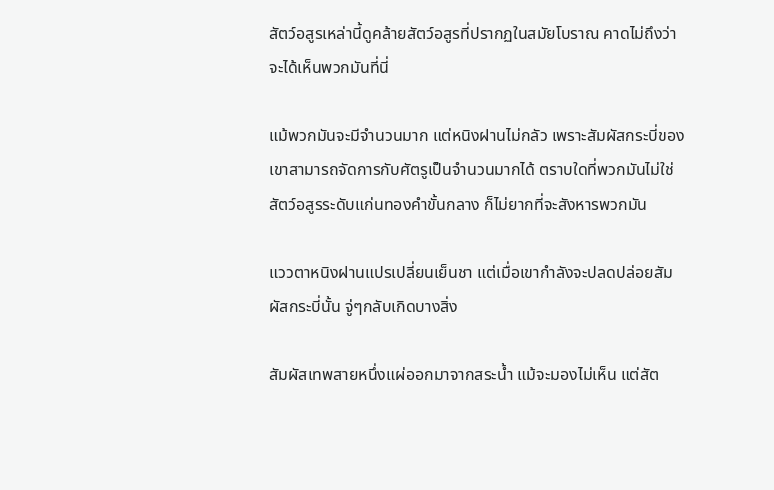สัตว์อสูรเหล่านี้ดูคล้ายสัตว์อสูรที่ปรากฏในสมัยโบราณ คาดไม่ถึงว่าจะได้เห็นพวกมันที่นี่

แม้พวกมันจะมีจำนวนมาก แต่หนิงฝานไม่กลัว เพราะสัมผัสกระบี่ของเขาสามารถจัดการกับศัตรูเป็นจำนวนมากได้ ตราบใดที่พวกมันไม่ใช่สัตว์อสูรระดับแก่นทองคำขั้นกลาง ก็ไม่ยากที่จะสังหารพวกมัน

แววตาหนิงฝานแปรเปลี่ยนเย็นชา แต่เมื่อเขากำลังจะปลดปล่อยสัมผัสกระบี่นั้น จู่ๆกลับเกิดบางสิ่ง

สัมผัสเทพสายหนึ่งแผ่ออกมาจากสระน้ำ แม้จะมองไม่เห็น แต่สัต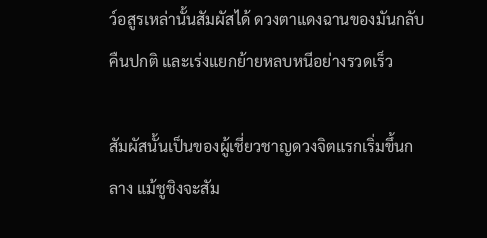ว์อสูรเหล่านั้นสัมผัสได้ ดวงตาแดงฉานของมันกลับคืนปกติ และเร่งแยกย้ายหลบหนีอย่างรวดเร็ว

สัมผัสนั้นเป็นของผู้เชี่ยวชาญดวงจิตแรกเริ่มขึ้นกลาง แม้ชูชิงจะสัม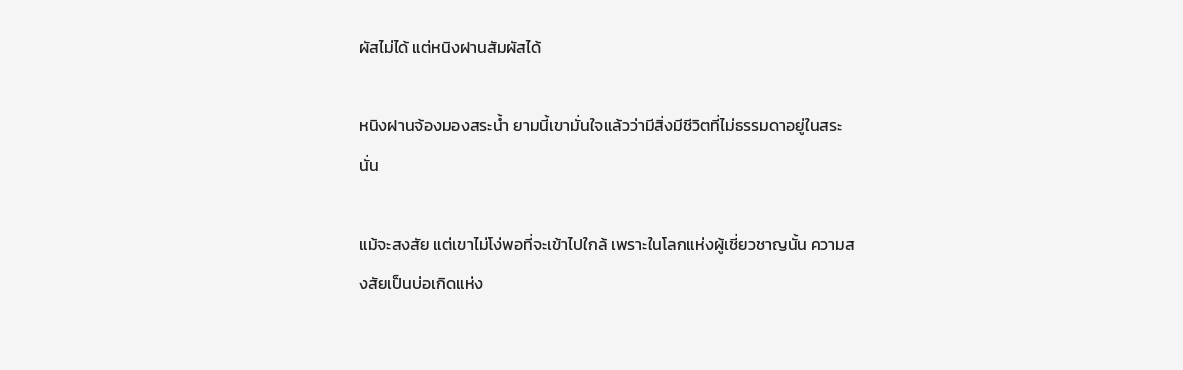ผัสไม่ได้ แต่หนิงฝานสัมผัสได้

หนิงฝานจ้องมองสระน้ำ ยามนี้เขามั่นใจแล้วว่ามีสิ่งมีชีวิตที่ไม่ธรรมดาอยู่ในสระนั่น

แม้จะสงสัย แต่เขาไม่โง่พอที่จะเข้าไปใกล้ เพราะในโลกแห่งผู้เชี่ยวชาญนั้น ความสงสัยเป็นบ่อเกิดแห่ง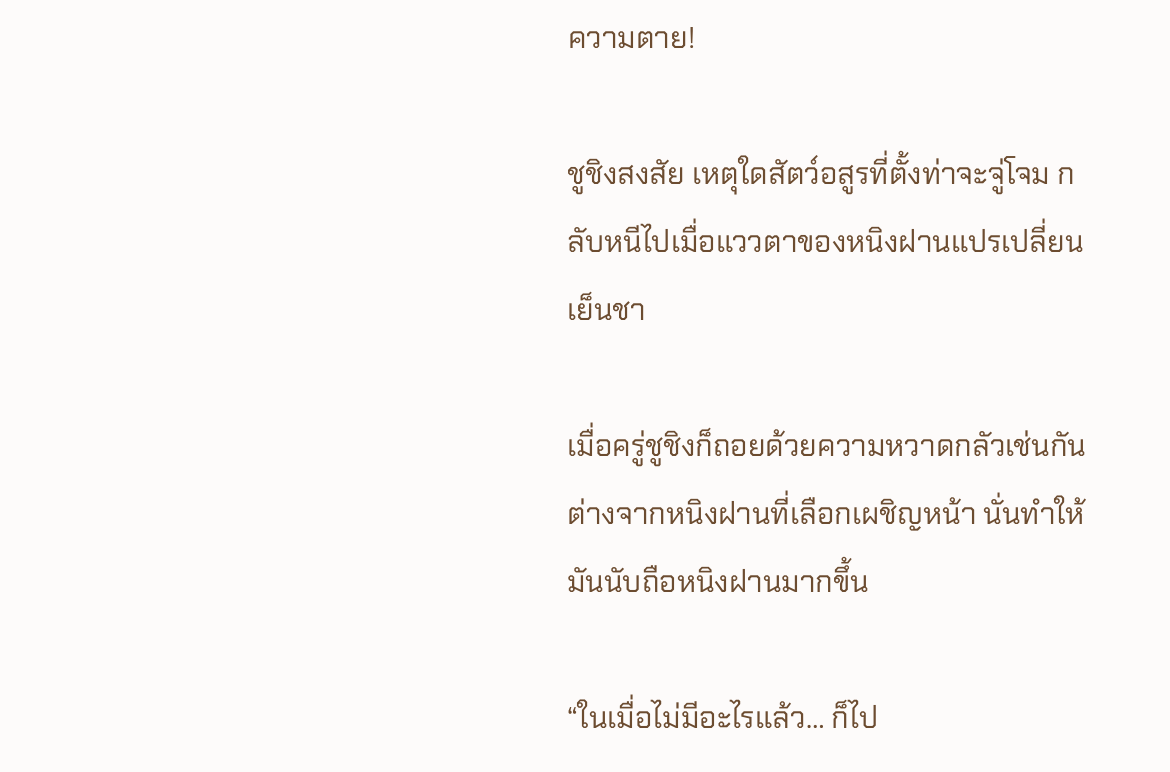ความตาย!

ชูชิงสงสัย เหตุใดสัตว์อสูรที่ตั้งท่าจะจู่โจม กลับหนีไปเมื่อแววตาของหนิงฝานแปรเปลี่ยนเย็นชา

เมื่อครู่ชูชิงก็ถอยด้วยความหวาดกลัวเช่นกัน ต่างจากหนิงฝานที่เลือกเผชิญหน้า นั่นทำให้มันนับถือหนิงฝานมากขึ้น

“ในเมื่อไม่มีอะไรแล้ว… ก็ไป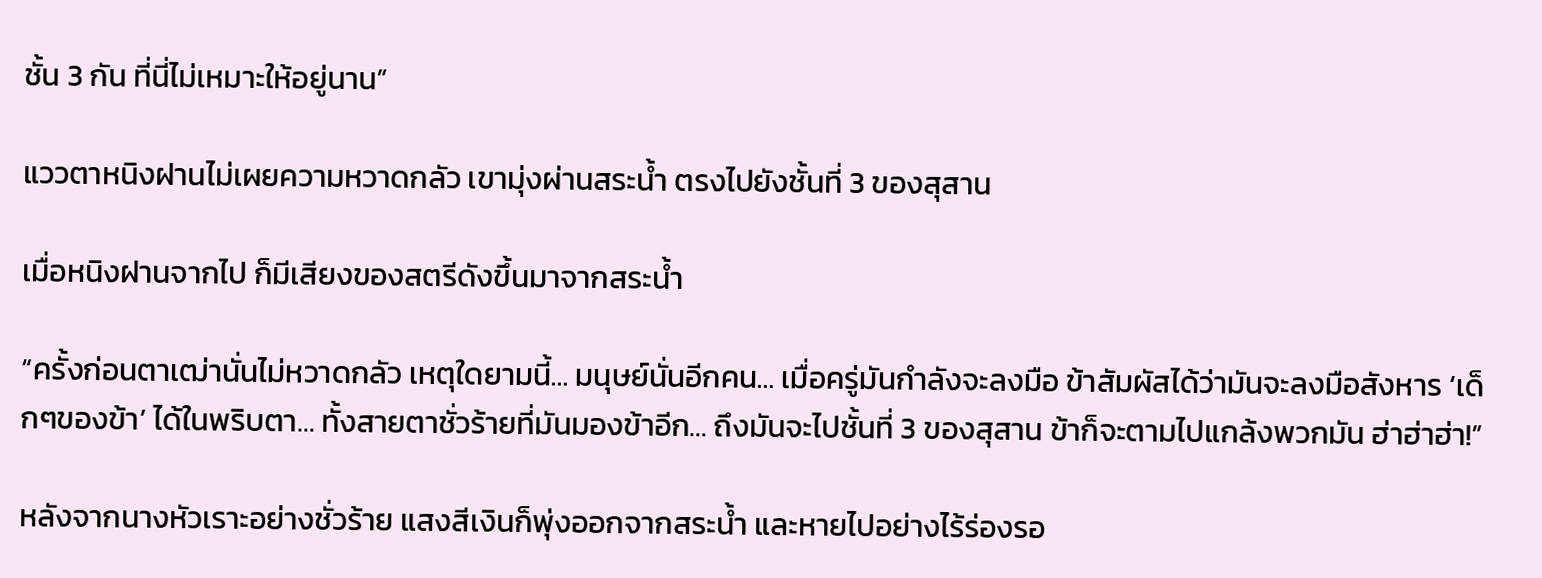ชั้น 3 กัน ที่นี่ไม่เหมาะให้อยู่นาน”

แววตาหนิงฝานไม่เผยความหวาดกลัว เขามุ่งผ่านสระน้ำ ตรงไปยังชั้นที่ 3 ของสุสาน

เมื่อหนิงฝานจากไป ก็มีเสียงของสตรีดังขึ้นมาจากสระน้ำ

“ครั้งก่อนตาเฒ่านั่นไม่หวาดกลัว เหตุใดยามนี้… มนุษย์นั่นอีกคน… เมื่อครู่มันกำลังจะลงมือ ข้าสัมผัสได้ว่ามันจะลงมือสังหาร ‘เด็กๆของข้า’ ได้ในพริบตา… ทั้งสายตาชั่วร้ายที่มันมองข้าอีก… ถึงมันจะไปชั้นที่ 3 ของสุสาน ข้าก็จะตามไปแกล้งพวกมัน ฮ่าฮ่าฮ่า!”

หลังจากนางหัวเราะอย่างชั่วร้าย แสงสีเงินก็พุ่งออกจากสระน้ำ และหายไปอย่างไร้ร่องรอ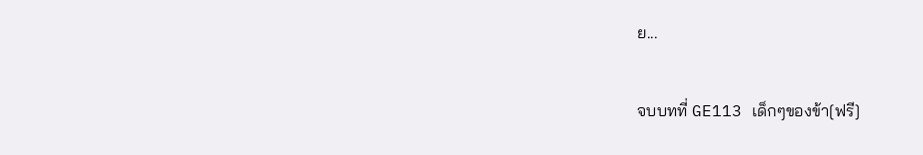ย...

จบบทที่ GE113 เด็กๆของข้า[ฟรี]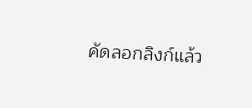คัดลอกลิงก์แล้ว